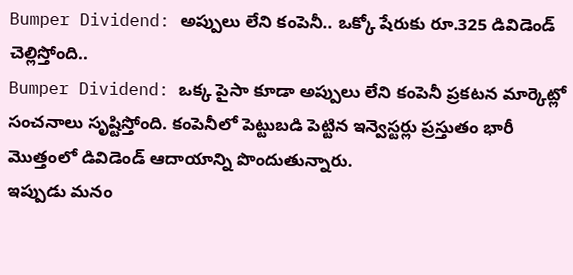Bumper Dividend: అప్పులు లేని కంపెనీ.. ఒక్కో షేరుకు రూ.325 డివిడెండ్ చెల్లిస్తోంది..
Bumper Dividend: ఒక్క పైసా కూడా అప్పులు లేని కంపెనీ ప్రకటన మార్కెట్లో సంచనాలు సృష్టిస్తోంది. కంపెనీలో పెట్టుబడి పెట్టిన ఇన్వెస్టర్లు ప్రస్తుతం భారీ మెుత్తంలో డివిడెండ్ ఆదాయాన్ని పొందుతున్నారు.
ఇప్పుడు మనం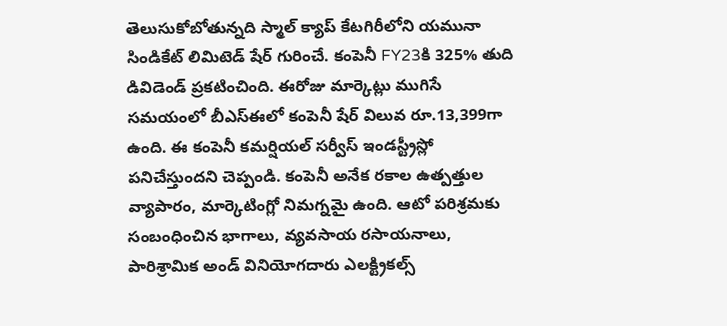తెలుసుకోబోతున్నది స్మాల్ క్యాప్ కేటగిరీలోని యమునా సిండికేట్ లిమిటెడ్ షేర్ గురించే. కంపెనీ FY23కి 325% తుది డివిడెండ్ ప్రకటించింది. ఈరోజు మార్కెట్లు ముగిసే సమయంలో బీఎస్ఈలో కంపెనీ షేర్ విలువ రూ.13,399గా ఉంది. ఈ కంపెనీ కమర్షియల్ సర్వీస్ ఇండస్ట్రీస్లో పనిచేస్తుందని చెప్పండి. కంపెనీ అనేక రకాల ఉత్పత్తుల వ్యాపారం, మార్కెటింగ్లో నిమగ్నమై ఉంది. ఆటో పరిశ్రమకు సంబంధించిన భాగాలు, వ్యవసాయ రసాయనాలు, పారిశ్రామిక అండ్ వినియోగదారు ఎలక్ట్రికల్స్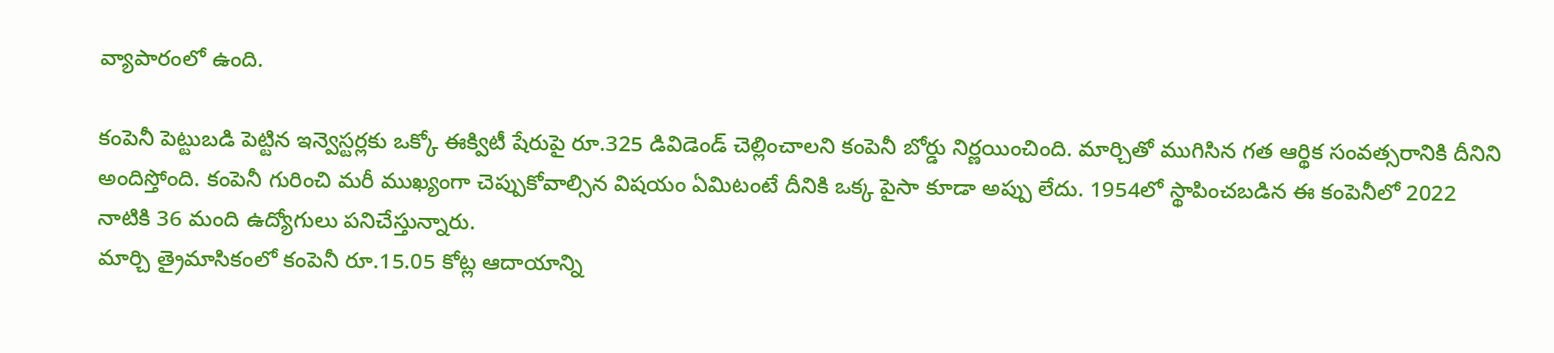వ్యాపారంలో ఉంది.

కంపెనీ పెట్టుబడి పెట్టిన ఇన్వెస్టర్లకు ఒక్కో ఈక్విటీ షేరుపై రూ.325 డివిడెండ్ చెల్లించాలని కంపెనీ బోర్డు నిర్ణయించింది. మార్చితో ముగిసిన గత ఆర్థిక సంవత్సరానికి దీనిని అందిస్తోంది. కంపెనీ గురించి మరీ ముఖ్యంగా చెప్పుకోవాల్సిన విషయం ఏమిటంటే దీనికి ఒక్క పైసా కూడా అప్పు లేదు. 1954లో స్థాపించబడిన ఈ కంపెనీలో 2022 నాటికి 36 మంది ఉద్యోగులు పనిచేస్తున్నారు.
మార్చి త్రైమాసికంలో కంపెనీ రూ.15.05 కోట్ల ఆదాయాన్ని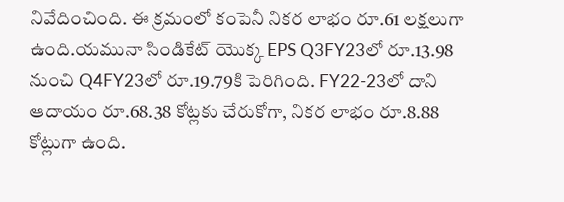నివేదించింది. ఈ క్రమంలో కంపెనీ నికర లాభం రూ.61 లక్షలుగా ఉంది.యమునా సిండికేట్ యొక్క EPS Q3FY23లో రూ.13.98 నుంచి Q4FY23లో రూ.19.79కి పెరిగింది. FY22-23లో దాని ఆదాయం రూ.68.38 కోట్లకు చేరుకోగా, నికర లాభం రూ.8.88 కోట్లుగా ఉంది.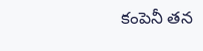కంపెనీ తన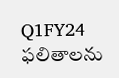Q1FY24 ఫలితాలను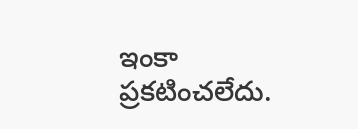ఇంకా ప్రకటించలేదు.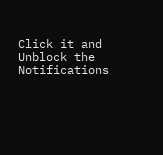Click it and Unblock the Notifications